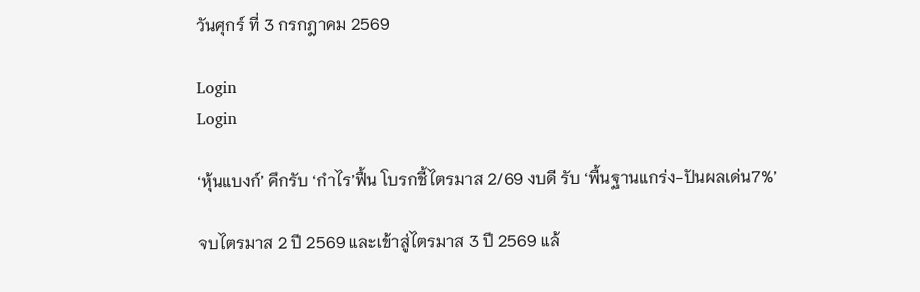วันศุกร์ ที่ 3 กรกฎาคม 2569

Login
Login

‘หุ้นแบงก์’ คึกรับ ‘กำไร’ฟื้น โบรกชี้ไตรมาส 2/69 งบดี รับ ‘พื้นฐานแกร่ง-ปันผลเด่น7%’

จบไตรมาส 2 ปี 2569 และเข้าสู่ไตรมาส 3 ปี 2569 แล้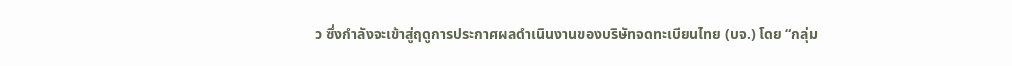ว ซึ่งกำลังจะเข้าสู่ฤดูการประกาศผลดำเนินงานของบริษัทจดทะเบียนไทย (บจ.) โดย “กลุ่ม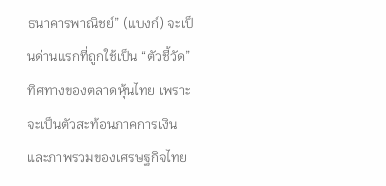ธนาคารพาณิชย์” (แบงก์) จะเป็นด่านแรกที่ถูกใช้เป็น “ตัวชี้วัด” ทิศทางของตลาดหุ้นไทย เพราะจะเป็นตัวสะท้อนภาคการเงินและภาพรวมของเศรษฐกิจไทย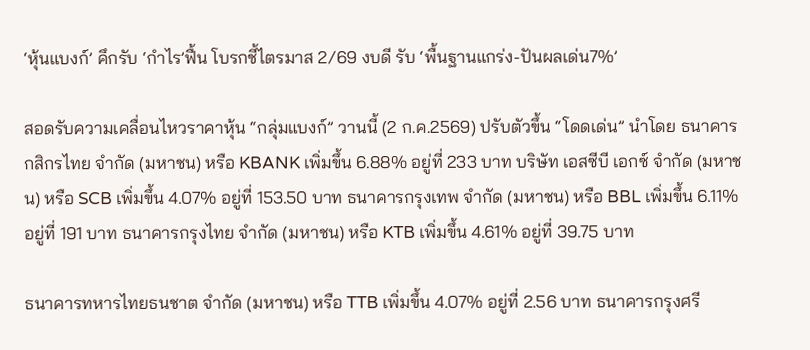‘หุ้นแบงก์’ คึกรับ ‘กำไร’ฟื้น โบรกชี้ไตรมาส 2/69 งบดี รับ ‘พื้นฐานแกร่ง-ปันผลเด่น7%’

สอดรับความเคลื่อนไหวราคาหุ้น “กลุ่มแบงก์” วานนี้ (2 ก.ค.2569) ปรับตัวขึ้น “โดดเด่น” นำโดย ธนาคารกสิกรไทย จำกัด (มหาชน) หรือ KBANK เพิ่มขึ้น 6.88% อยู่ที่ 233 บาท บริษัท เอสซีบี เอกซ์ จำกัด (มหาชน) หรือ SCB เพิ่มขึ้น 4.07% อยู่ที่ 153.50 บาท ธนาคารกรุงเทพ จำกัด (มหาชน) หรือ BBL เพิ่มขึ้น 6.11% อยู่ที่ 191 บาท ธนาคารกรุงไทย จำกัด (มหาชน) หรือ KTB เพิ่มขึ้น 4.61% อยู่ที่ 39.75 บาท

ธนาคารทหารไทยธนชาต จำกัด (มหาชน) หรือ TTB เพิ่มขึ้น 4.07% อยู่ที่ 2.56 บาท ธนาคารกรุงศรี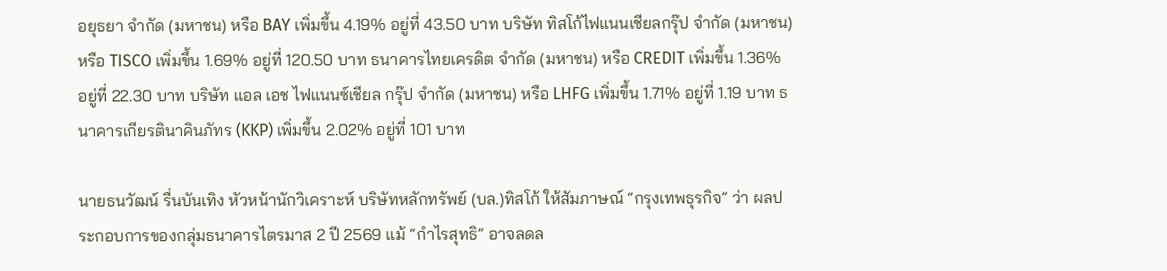อยุธยา จำกัด (มหาชน) หรือ BAY เพิ่มขึ้น 4.19% อยู่ที่ 43.50 บาท บริษัท ทิสโก้ไฟแนนเชียลกรุ๊ป จำกัด (มหาชน) หรือ TISCO เพิ่มขึ้น 1.69% อยู่ที่ 120.50 บาท ธนาคารไทยเครดิต จำกัด (มหาชน) หรือ CREDIT เพิ่มขึ้น 1.36% อยู่ที่ 22.30 บาท บริษัท แอล เอช ไฟแนนซ์เชียล กรุ๊ป จำกัด (มหาชน) หรือ LHFG เพิ่มขึ้น 1.71% อยู่ที่ 1.19 บาท ธนาคารเกียรตินาคินภัทร (KKP) เพิ่มขึ้น 2.02% อยู่ที่ 101 บาท

นายธนวัฒน์ รื่นบันเทิง หัวหน้านักวิเคราะห์ บริษัทหลักทรัพย์ (บล.)ทิสโก้ ให้สัมภาษณ์ “กรุงเทพธุรกิจ” ว่า ผลประกอบการของกลุ่มธนาคารไตรมาส 2 ปี 2569 แม้ “กำไรสุทธิ” อาจลดล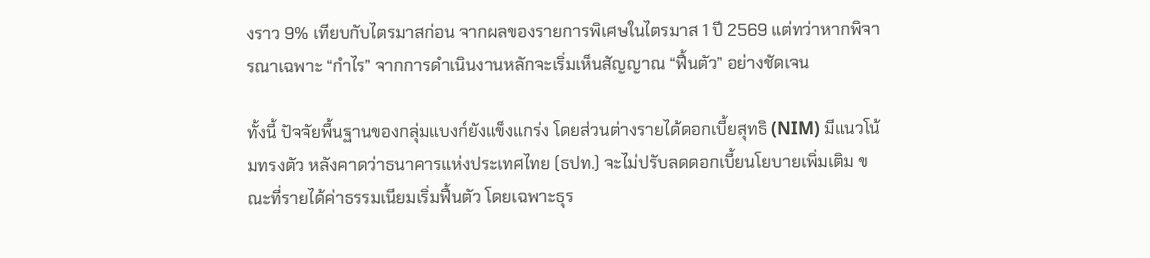งราว 9% เทียบกับไตรมาสก่อน จากผลของรายการพิเศษในไตรมาส 1 ปี 2569 แต่ทว่าหากพิจารณาเฉพาะ “กำไร” จากการดำเนินงานหลักจะเริ่มเห็นสัญญาณ “ฟื้นตัว” อย่างชัดเจน

ทั้งนี้ ปัจจัยพื้นฐานของกลุ่มแบงก์ยังแข็งแกร่ง โดยส่วนต่างรายได้ดอกเบี้ยสุทธิ (NIM) มีแนวโน้มทรงตัว หลังคาดว่าธนาคารแห่งประเทศไทย (ธปท.) จะไม่ปรับลดดอกเบี้ยนโยบายเพิ่มเติม ขณะที่รายได้ค่าธรรมเนียมเริ่มฟื้นตัว โดยเฉพาะธุร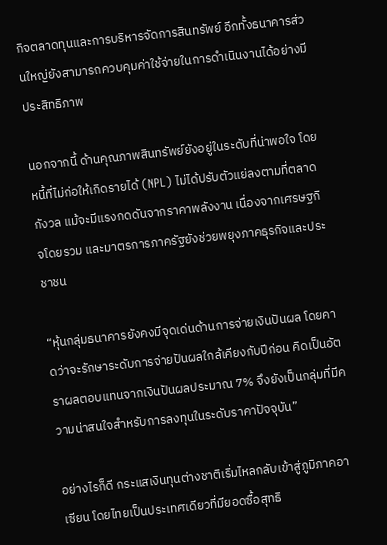กิจตลาดทุนและการบริหารจัดการสินทรัพย์ อีกทั้งธนาคารส่วนใหญ่ยังสามารถควบคุมค่าใช้จ่ายในการดำเนินงานได้อย่างมีประสิทธิภาพ

นอกจากนี้ ด้านคุณภาพสินทรัพย์ยังอยู่ในระดับที่น่าพอใจ โดยหนี้ที่ไม่ก่อให้เกิดรายได้ (NPL) ไม่ได้ปรับตัวแย่ลงตามที่ตลาดกังวล แม้จะมีแรงกดดันจากราคาพลังงาน เนื่องจากเศรษฐกิจโดยรวม และมาตรการภาครัฐยังช่วยพยุงภาคธุรกิจและประชาชน

“หุ้นกลุ่มธนาคารยังคงมีจุดเด่นด้านการจ่ายเงินปันผล โดยคาดว่าจะรักษาระดับการจ่ายปันผลใกล้เคียงกับปีก่อน คิดเป็นอัตราผลตอบแทนจากเงินปันผลประมาณ 7% จึงยังเป็นกลุ่มที่มีความน่าสนใจสำหรับการลงทุนในระดับราคาปัจจุบัน”

อย่างไรก็ดี กระแสเงินทุนต่างชาติเริ่มไหลกลับเข้าสู่ภูมิภาคอาเซียน โดยไทยเป็นประเทศเดียวที่มียอดซื้อสุทธิ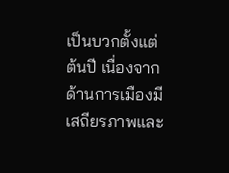เป็นบวกตั้งแต่ต้นปี เนื่องจากด้านการเมืองมีเสถียรภาพและ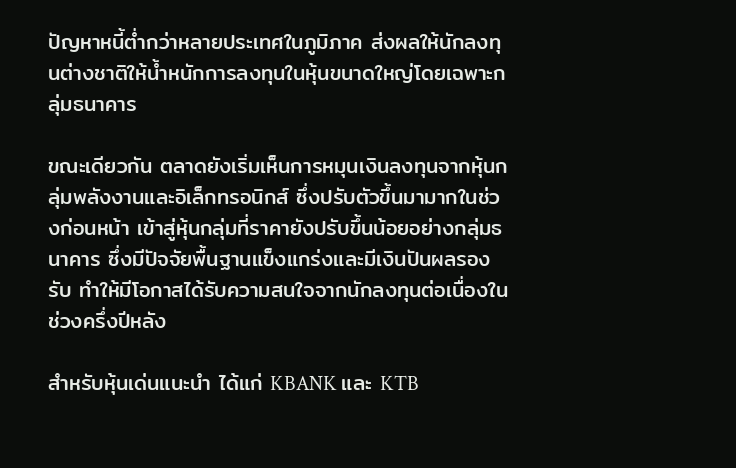ปัญหาหนี้ต่ำกว่าหลายประเทศในภูมิภาค ส่งผลให้นักลงทุนต่างชาติให้น้ำหนักการลงทุนในหุ้นขนาดใหญ่โดยเฉพาะกลุ่มธนาคาร

ขณะเดียวกัน ตลาดยังเริ่มเห็นการหมุนเงินลงทุนจากหุ้นกลุ่มพลังงานและอิเล็กทรอนิกส์ ซึ่งปรับตัวขึ้นมามากในช่วงก่อนหน้า เข้าสู่หุ้นกลุ่มที่ราคายังปรับขึ้นน้อยอย่างกลุ่มธนาคาร ซึ่งมีปัจจัยพื้นฐานแข็งแกร่งและมีเงินปันผลรองรับ ทำให้มีโอกาสได้รับความสนใจจากนักลงทุนต่อเนื่องในช่วงครึ่งปีหลัง

สำหรับหุ้นเด่นแนะนำ ได้แก่ KBANK และ KTB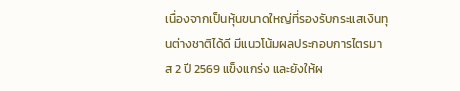เนื่องจากเป็นหุ้นขนาดใหญ่ที่รองรับกระแสเงินทุนต่างชาติได้ดี มีแนวโน้มผลประกอบการไตรมาส 2 ปี 2569 แข็งแกร่ง และยังให้ผ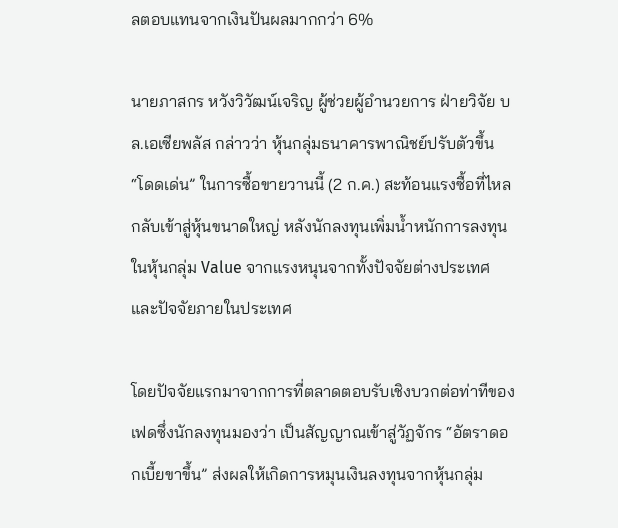ลตอบแทนจากเงินปันผลมากกว่า 6%

นายภาสกร หวังวิวัฒน์เจริญ ผู้ช่วยผู้อำนวยการ ฝ่ายวิจัย บล.เอเซียพลัส กล่าวว่า หุ้นกลุ่มธนาคารพาณิชย์ปรับตัวขึ้น “โดดเด่น” ในการซื้อขายวานนี้ (2 ก.ค.) สะท้อนแรงซื้อที่ไหลกลับเข้าสู่หุ้นขนาดใหญ่ หลังนักลงทุนเพิ่มน้ำหนักการลงทุนในหุ้นกลุ่ม Value จากแรงหนุนจากทั้งปัจจัยต่างประเทศและปัจจัยภายในประเทศ

โดยปัจจัยแรกมาจากการที่ตลาดตอบรับเชิงบวกต่อท่าทีของเฟดซึ่งนักลงทุนมองว่า เป็นสัญญาณเข้าสู่วัฏจักร “อัตราดอกเบี้ยขาขึ้น” ส่งผลให้เกิดการหมุนเงินลงทุนจากหุ้นกลุ่ม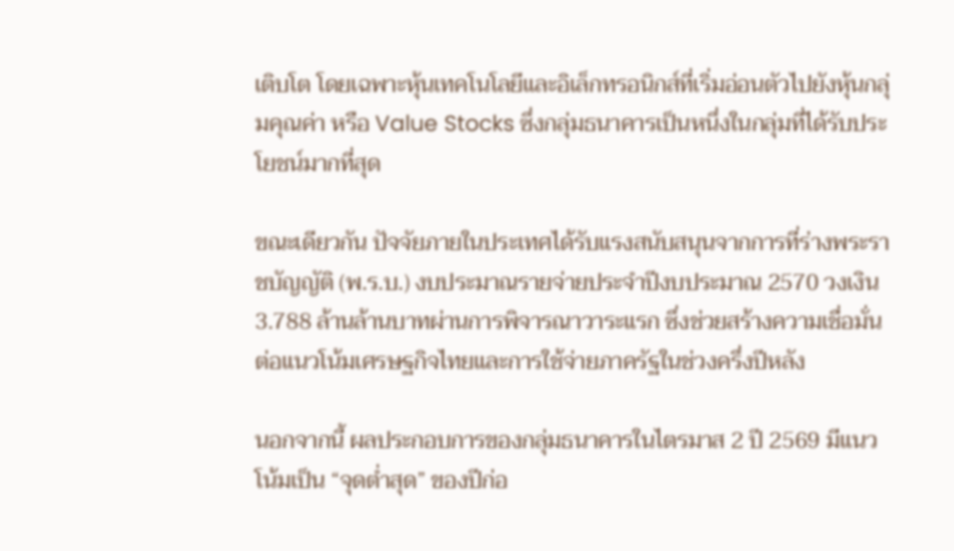เติบโต โดยเฉพาะหุ้นเทคโนโลยีและอิเล็กทรอนิกส์ที่เริ่มอ่อนตัวไปยังหุ้นกลุ่มคุณค่า หรือ Value Stocks ซึ่งกลุ่มธนาคารเป็นหนึ่งในกลุ่มที่ได้รับประโยชน์มากที่สุด

ขณะเดียวกัน ปัจจัยภายในประเทศได้รับแรงสนับสนุนจากการที่ร่างพระราชบัญญัติ (พ.ร.บ.) งบประมาณรายจ่ายประจำปีงบประมาณ 2570 วงเงิน 3.788 ล้านล้านบาทผ่านการพิจารณาวาระแรก ซึ่งช่วยสร้างความเชื่อมั่นต่อแนวโน้มเศรษฐกิจไทยและการใช้จ่ายภาครัฐในช่วงครึ่งปีหลัง

นอกจากนี้ ผลประกอบการของกลุ่มธนาคารในไตรมาส 2 ปี 2569 มีแนวโน้มเป็น “จุดต่ำสุด” ของปีก่อ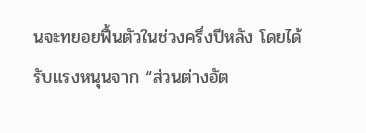นจะทยอยฟื้นตัวในช่วงครึ่งปีหลัง โดยได้รับแรงหนุนจาก “ส่วนต่างอัต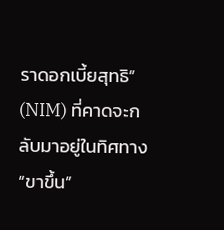ราดอกเบี้ยสุทธิ” (NIM) ที่คาดจะกลับมาอยู่ในทิศทาง “ขาขึ้น”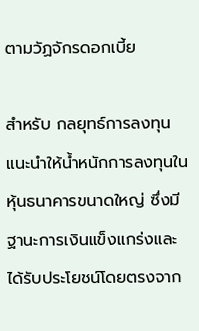ตามวัฏจักรดอกเบี้ย

สำหรับ กลยุทธ์การลงทุนแนะนำให้น้ำหนักการลงทุนในหุ้นธนาคารขนาดใหญ่ ซึ่งมีฐานะการเงินแข็งแกร่งและได้รับประโยชน์โดยตรงจาก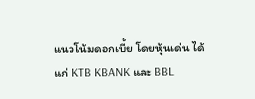แนวโน้มดอกเบี้ย โดยหุ้นเด่น ได้แก่ KTB KBANK และ BBL